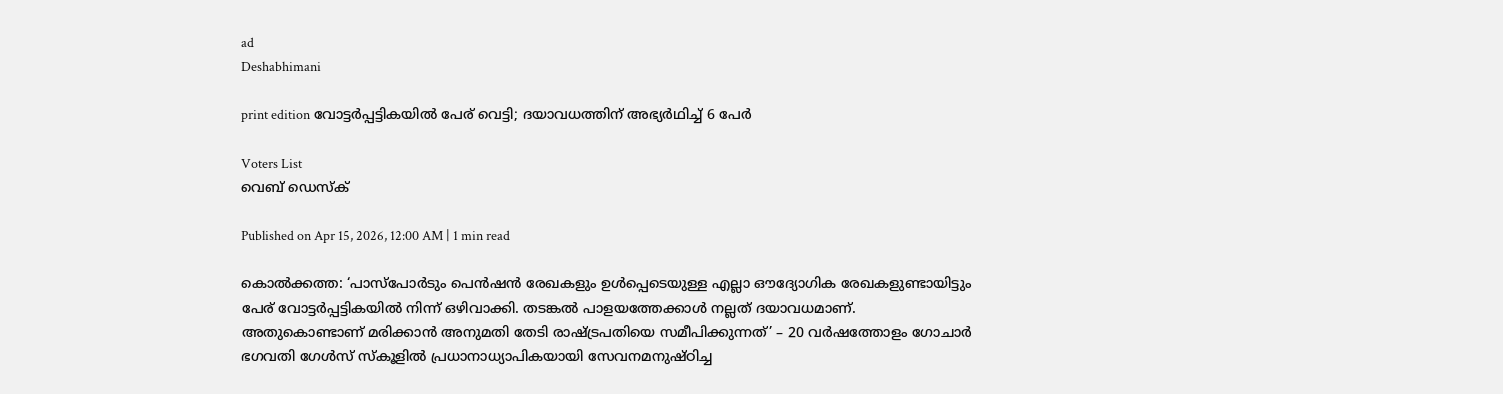ad
Deshabhimani

print edition വോട്ടർപ്പട്ടികയിൽ പേര് വെട്ടി; ദയാവധത്തിന്‌ അഭ്യർഥിച്ച്‌ 6 പേർ

Voters List
വെബ് ഡെസ്ക്

Published on Apr 15, 2026, 12:00 AM | 1 min read

കൊൽക്കത്ത: ‘പാസ്‌പോർടും പെൻഷൻ രേഖകളും ഉൾപ്പെടെയുള്ള എല്ലാ ഔദ്യോഗിക രേഖകളുണ്ടായിട്ടും പേര് വോട്ടർപ്പട്ടികയിൽ നിന്ന് ഒഴിവാക്കി. തടങ്കൽ പാളയത്തേക്കാൾ നല്ലത്‌ ദയാവധമാണ്‌. അതുകൊണ്ടാണ് മരിക്കാൻ അനുമതി തേടി രാഷ്‌ട്രപതിയെ സമീപിക്കുന്നത്‌’ – 20 വർഷത്തോളം ഗോചാർ ഭഗവതി ഗേൾസ് സ്കൂളിൽ പ്രധാനാധ്യാപികയായി സേവനമനുഷ്ഠിച്ച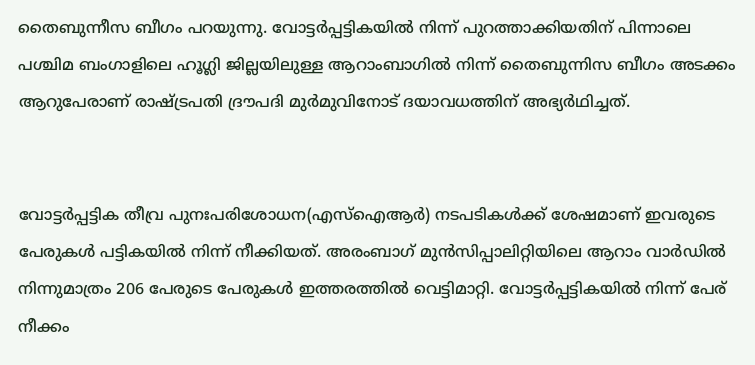തൈബുന്നീസ ബീഗം പറയുന്നു. വോട്ടർപ്പട്ടികയിൽ നിന്ന്‌ പുറത്താക്കിയതിന്‌ പിന്നാലെ പശ്ചിമ ബംഗാളിലെ ഹൂഗ്ലി ജില്ലയിലുള്ള ആറാംബാഗിൽ നിന്ന് തൈബുന്നിസ ബീഗം അടക്കം ആറുപേരാണ് രാഷ്ട്രപതി ദ്രൗപദി മുർമുവിനോട്‌ ദയാവധത്തിന്‌ അഭ്യർഥിച്ചത്.


വോട്ടർപ്പട്ടിക തീവ്ര പുനഃപരിശോധന(എസ്‌ഐആർ) നടപടികൾക്ക് ശേഷമാണ്‌ ഇവരുടെ പേരുകൾ പട്ടികയിൽ നിന്ന്‌ നീക്കിയത്‌. അരംബാഗ് മുൻസിപ്പാലിറ്റിയിലെ ആറാം വാർഡിൽ നിന്നുമാത്രം 206 പേരുടെ പേരുകൾ ഇത്തരത്തിൽ വെട്ടിമാറ്റി. വോട്ടർപ്പട്ടികയിൽ നിന്ന് പേര് നീക്കം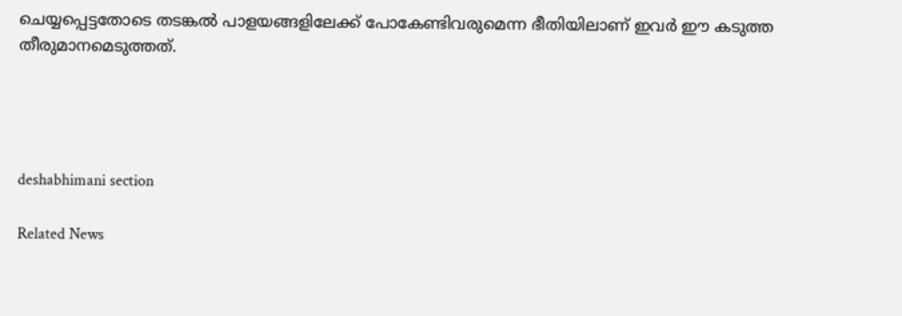ചെയ്യപ്പെട്ടതോടെ തടങ്കൽ പാളയങ്ങളിലേക്ക് പോകേണ്ടിവരുമെന്ന ഭീതിയിലാണ് ഇവർ ഈ കടുത്ത തീരുമാനമെടുത്തത്.




deshabhimani section

Related News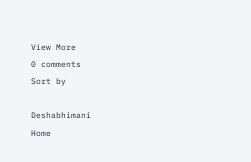View More
0 comments
Sort by

Deshabhimani
Home